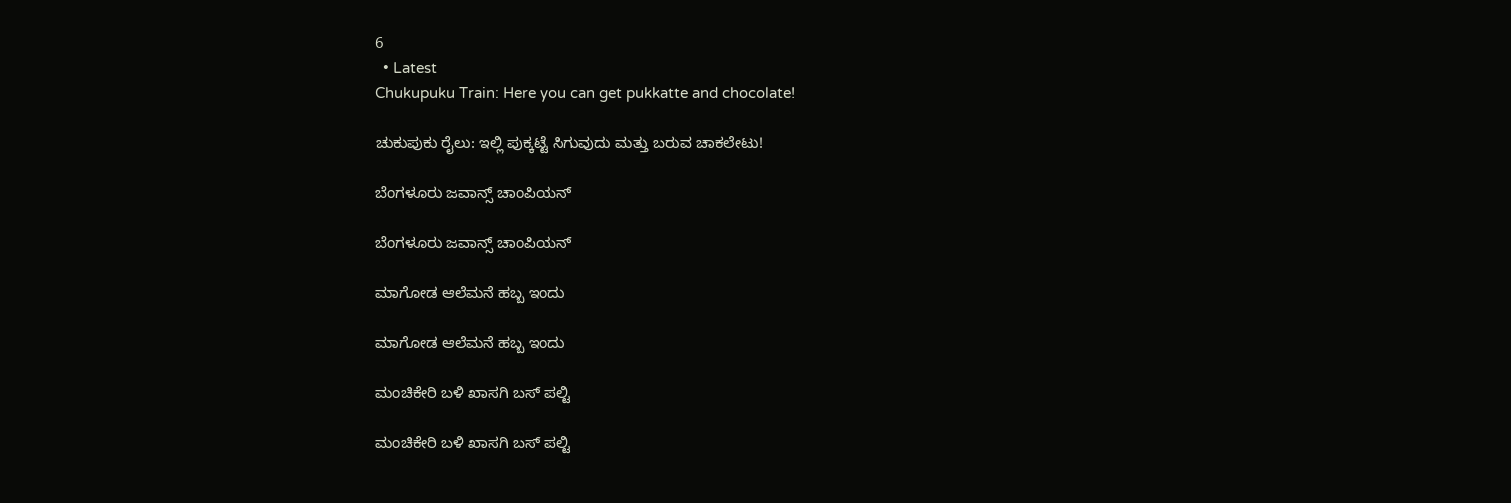6
  • Latest
Chukupuku Train: Here you can get pukkatte and chocolate!

ಚುಕುಪುಕು ರೈಲು: ಇಲ್ಲಿ ಪುಕ್ಕಟ್ಟೆ ಸಿಗುವುದು ಮತ್ತು ಬರುವ ಚಾಕಲೇಟು!

ಬೆಂಗಳೂರು ಜವಾನ್ಸ್ ಚಾಂಪಿಯನ್

ಬೆಂಗಳೂರು ಜವಾನ್ಸ್ ಚಾಂಪಿಯನ್

ಮಾಗೋಡ ಆಲೆಮನೆ ಹಬ್ಬ ಇಂದು

ಮಾಗೋಡ ಆಲೆಮನೆ ಹಬ್ಬ ಇಂದು

ಮಂಚಿಕೇರಿ‌ ಬಳಿ ಖಾಸಗಿ ಬಸ್ ಪಲ್ಟಿ

ಮಂಚಿಕೇರಿ‌ ಬಳಿ ಖಾಸಗಿ ಬಸ್ ಪಲ್ಟಿ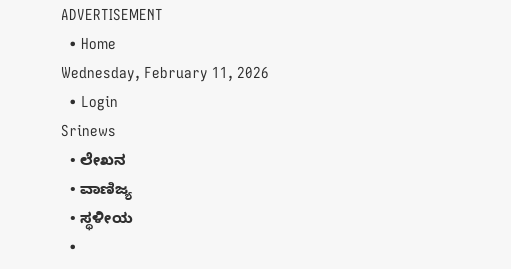ADVERTISEMENT
  • Home
Wednesday, February 11, 2026
  • Login
Srinews
  • ಲೇಖನ
  • ವಾಣಿಜ್ಯ
  • ಸ್ಥಳೀಯ
  •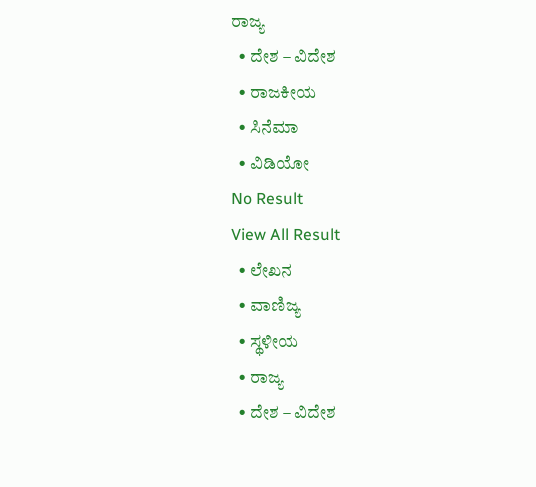ರಾಜ್ಯ
  • ದೇಶ – ವಿದೇಶ
  • ರಾಜಕೀಯ
  • ಸಿನೆಮಾ
  • ವಿಡಿಯೋ
No Result
View All Result
  • ಲೇಖನ
  • ವಾಣಿಜ್ಯ
  • ಸ್ಥಳೀಯ
  • ರಾಜ್ಯ
  • ದೇಶ – ವಿದೇಶ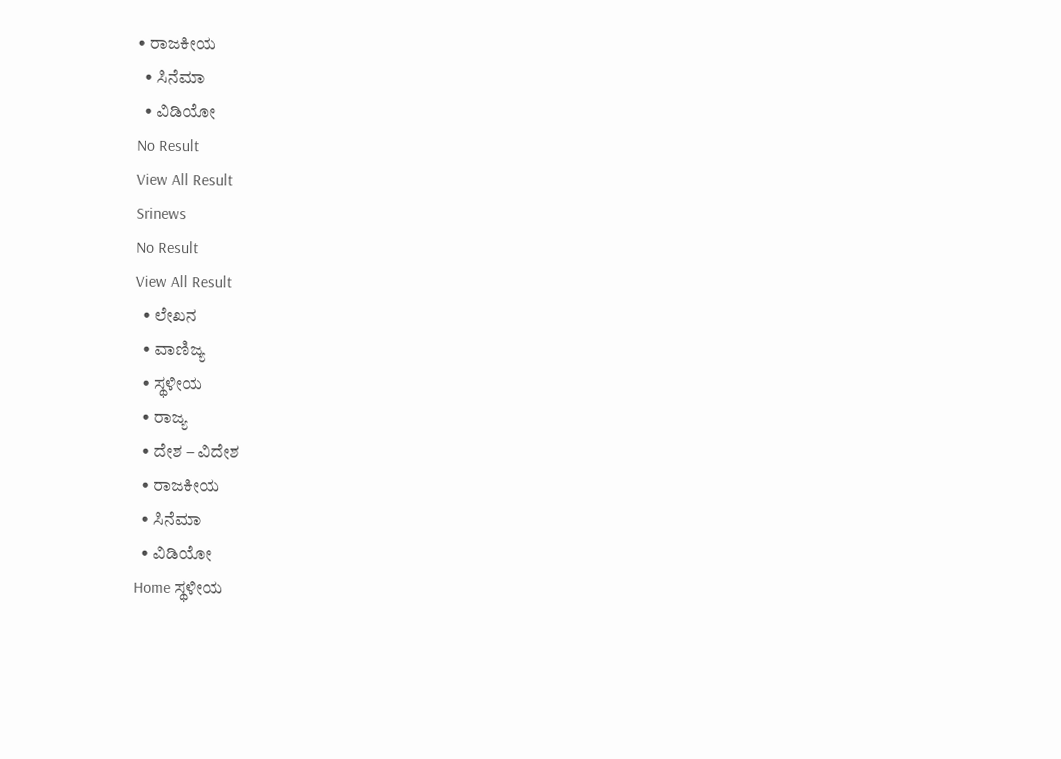• ರಾಜಕೀಯ
  • ಸಿನೆಮಾ
  • ವಿಡಿಯೋ
No Result
View All Result
Srinews
No Result
View All Result
  • ಲೇಖನ
  • ವಾಣಿಜ್ಯ
  • ಸ್ಥಳೀಯ
  • ರಾಜ್ಯ
  • ದೇಶ – ವಿದೇಶ
  • ರಾಜಕೀಯ
  • ಸಿನೆಮಾ
  • ವಿಡಿಯೋ
Home ಸ್ಥಳೀಯ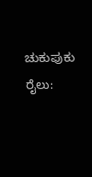ಚುಕುಪುಕು ರೈಲು: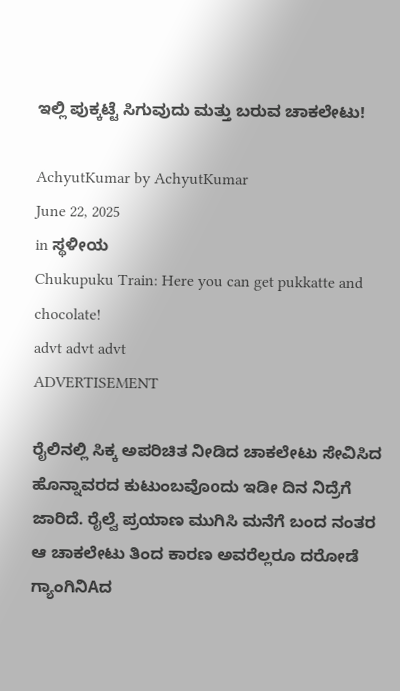ಇಲ್ಲಿ ಪುಕ್ಕಟ್ಟೆ ಸಿಗುವುದು ಮತ್ತು ಬರುವ ಚಾಕಲೇಟು!

AchyutKumar by AchyutKumar
June 22, 2025
in ಸ್ಥಳೀಯ
Chukupuku Train: Here you can get pukkatte and chocolate!
advt advt advt
ADVERTISEMENT

ರೈಲಿನಲ್ಲಿ ಸಿಕ್ಕ ಅಪರಿಚಿತ ನೀಡಿದ ಚಾಕಲೇಟು ಸೇವಿಸಿದ ಹೊನ್ನಾವರದ ಕುಟುಂಬವೊoದು ಇಡೀ ದಿನ ನಿದ್ರೆಗೆ ಜಾರಿದೆ. ರೈಲ್ವೆ ಪ್ರಯಾಣ ಮುಗಿಸಿ ಮನೆಗೆ ಬಂದ ನಂತರ ಆ ಚಾಕಲೇಟು ತಿಂದ ಕಾರಣ ಅವರೆಲ್ಲರೂ ದರೋಡೆ ಗ್ಯಾಂಗಿನಿAದ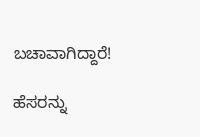ಬಚಾವಾಗಿದ್ದಾರೆ!

ಹೆಸರನ್ನು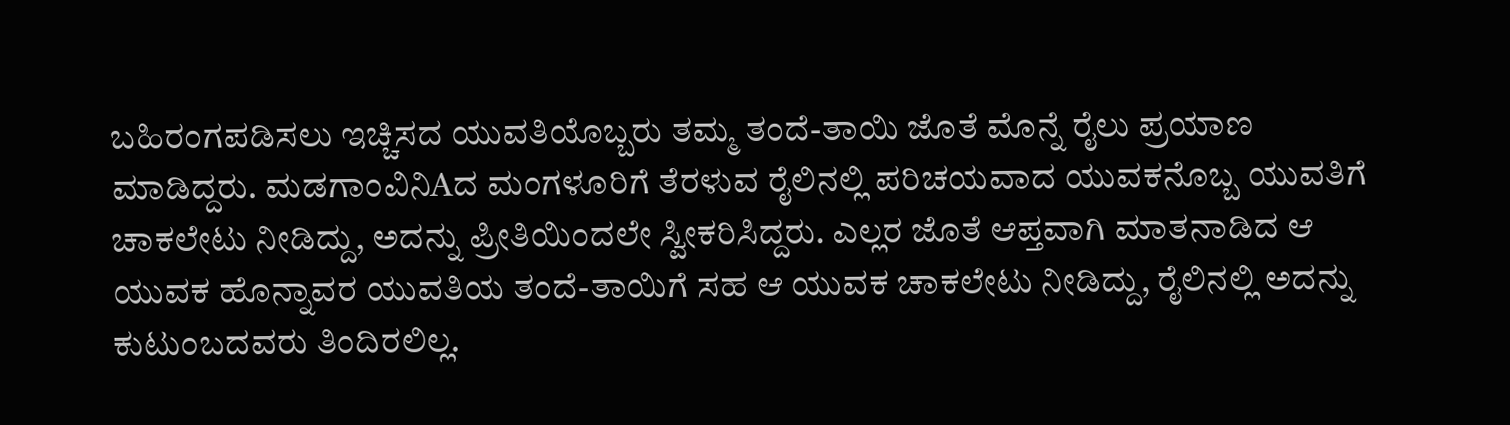ಬಹಿರಂಗಪಡಿಸಲು ಇಚ್ಚಿಸದ ಯುವತಿಯೊಬ್ಬರು ತಮ್ಮ ತಂದೆ-ತಾಯಿ ಜೊತೆ ಮೊನ್ನೆ ರೈಲು ಪ್ರಯಾಣ ಮಾಡಿದ್ದರು. ಮಡಗಾಂವಿನಿAದ ಮಂಗಳೂರಿಗೆ ತೆರಳುವ ರೈಲಿನಲ್ಲಿ ಪರಿಚಯವಾದ ಯುವಕನೊಬ್ಬ ಯುವತಿಗೆ ಚಾಕಲೇಟು ನೀಡಿದ್ದು, ಅದನ್ನು ಪ್ರೀತಿಯಿಂದಲೇ ಸ್ವೀಕರಿಸಿದ್ದರು. ಎಲ್ಲರ ಜೊತೆ ಆಪ್ತವಾಗಿ ಮಾತನಾಡಿದ ಆ ಯುವಕ ಹೊನ್ನಾವರ ಯುವತಿಯ ತಂದೆ-ತಾಯಿಗೆ ಸಹ ಆ ಯುವಕ ಚಾಕಲೇಟು ನೀಡಿದ್ದು, ರೈಲಿನಲ್ಲಿ ಅದನ್ನು ಕುಟುಂಬದವರು ತಿಂದಿರಲಿಲ್ಲ.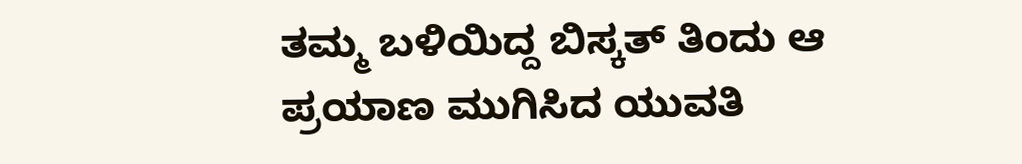ತಮ್ಮ ಬಳಿಯಿದ್ದ ಬಿಸ್ಕತ್ ತಿಂದು ಆ ಪ್ರಯಾಣ ಮುಗಿಸಿದ ಯುವತಿ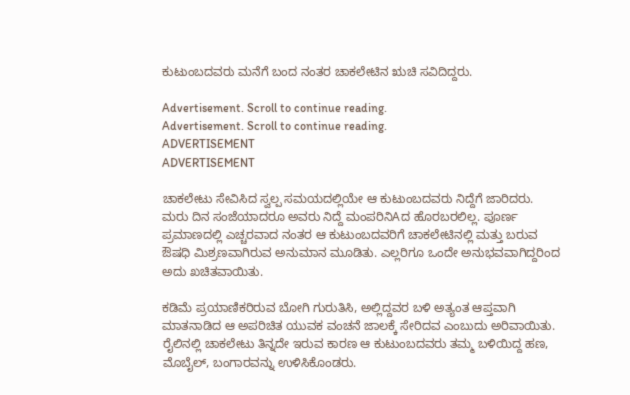ಕುಟುಂಬದವರು ಮನೆಗೆ ಬಂದ ನಂತರ ಚಾಕಲೇಟಿನ ಋಚಿ ಸವಿದಿದ್ದರು.

Advertisement. Scroll to continue reading.
Advertisement. Scroll to continue reading.
ADVERTISEMENT
ADVERTISEMENT

ಚಾಕಲೇಟು ಸೇವಿಸಿದ ಸ್ವಲ್ಪ ಸಮಯದಲ್ಲಿಯೇ ಆ ಕುಟುಂಬದವರು ನಿದ್ದೆಗೆ ಜಾರಿದರು. ಮರು ದಿನ ಸಂಜೆಯಾದರೂ ಅವರು ನಿದ್ದೆ ಮಂಪರಿನಿAದ ಹೊರಬರಲಿಲ್ಲ. ಪೂರ್ಣ ಪ್ರಮಾಣದಲ್ಲಿ ಎಚ್ಚರವಾದ ನಂತರ ಆ ಕುಟುಂಬದವರಿಗೆ ಚಾಕಲೇಟಿನಲ್ಲಿ ಮತ್ತು ಬರುವ ಔಷಧಿ ಮಿಶ್ರಣವಾಗಿರುವ ಅನುಮಾನ ಮೂಡಿತು. ಎಲ್ಲರಿಗೂ ಒಂದೇ ಅನುಭವವಾಗಿದ್ದರಿಂದ ಅದು ಖಚಿತವಾಯಿತು.

ಕಡಿಮೆ ಪ್ರಯಾಣಿಕರಿರುವ ಬೋಗಿ ಗುರುತಿಸಿ, ಅಲ್ಲಿದ್ದವರ ಬಳಿ ಅತ್ಯಂತ ಆಪ್ತವಾಗಿ ಮಾತನಾಡಿದ ಆ ಅಪರಿಚಿತ ಯುವಕ ವಂಚನೆ ಜಾಲಕ್ಕೆ ಸೇರಿದವ ಎಂಬುದು ಅರಿವಾಯಿತು. ರೈಲಿನಲ್ಲಿ ಚಾಕಲೇಟು ತಿನ್ನದೇ ಇರುವ ಕಾರಣ ಆ ಕುಟುಂಬದವರು ತಮ್ಮ ಬಳಿಯಿದ್ದ ಹಣ, ಮೊಬೈಲ್, ಬಂಗಾರವನ್ನು ಉಳಿಸಿಕೊಂಡರು.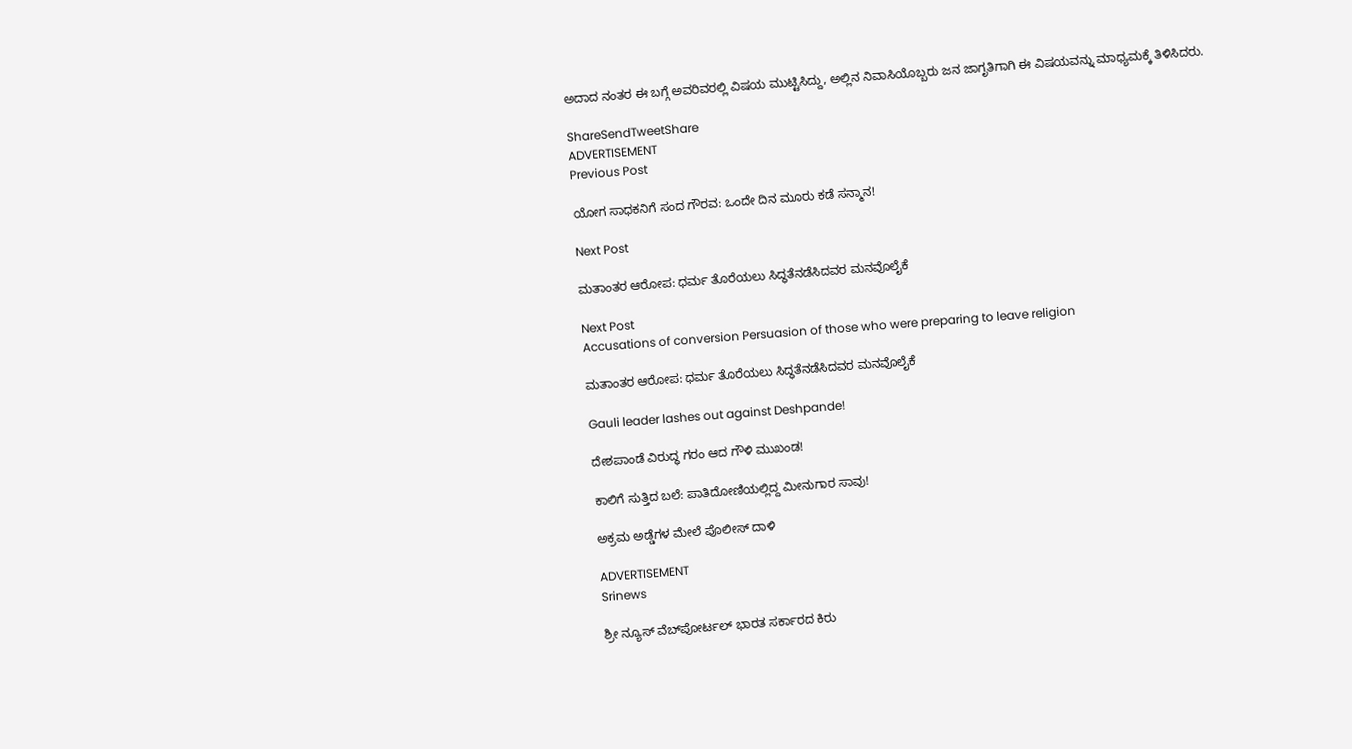ಅದಾದ ನಂತರ ಈ ಬಗ್ಗೆ ಅವರಿವರಲ್ಲಿ ವಿಷಯ ಮುಟ್ಟಿಸಿದ್ದು, ಅಲ್ಲಿನ ನಿವಾಸಿಯೊಬ್ಬರು ಜನ ಜಾಗೃತಿಗಾಗಿ ಈ ವಿಷಯವನ್ನು ಮಾಧ್ಯಮಕ್ಕೆ ತಿಳಿಸಿದರು.

ShareSendTweetShare
ADVERTISEMENT
Previous Post

ಯೋಗ ಸಾಧಕನಿಗೆ ಸಂದ ಗೌರವ: ಒಂದೇ ದಿನ ಮೂರು ಕಡೆ ಸನ್ಮಾನ!

Next Post

ಮತಾಂತರ ಆರೋಪ: ಧರ್ಮ ತೊರೆಯಲು ಸಿದ್ಧತೆನಡೆಸಿದವರ ಮನವೊಲೈಕೆ

Next Post
Accusations of conversion Persuasion of those who were preparing to leave religion

ಮತಾಂತರ ಆರೋಪ: ಧರ್ಮ ತೊರೆಯಲು ಸಿದ್ಧತೆನಡೆಸಿದವರ ಮನವೊಲೈಕೆ

Gauli leader lashes out against Deshpande!

ದೇಶಪಾಂಡೆ ವಿರುದ್ಧ ಗರಂ ಆದ ಗೌಳಿ ಮುಖಂಡ!

ಕಾಲಿಗೆ ಸುತ್ತಿದ ಬಲೆ: ಪಾತಿದೋಣಿಯಲ್ಲಿದ್ದ ಮೀನುಗಾರ ಸಾವು!

ಅಕ್ರಮ ಅಡ್ಡೆಗಳ ಮೇಲೆ ಪೊಲೀಸ್ ದಾಳಿ

ADVERTISEMENT
Srinews

ಶ್ರೀ ನ್ಯೂಸ್ ವೆಬ್‌ಪೋರ್ಟಲ್ ಭಾರತ ಸರ್ಕಾರದ ಕಿರು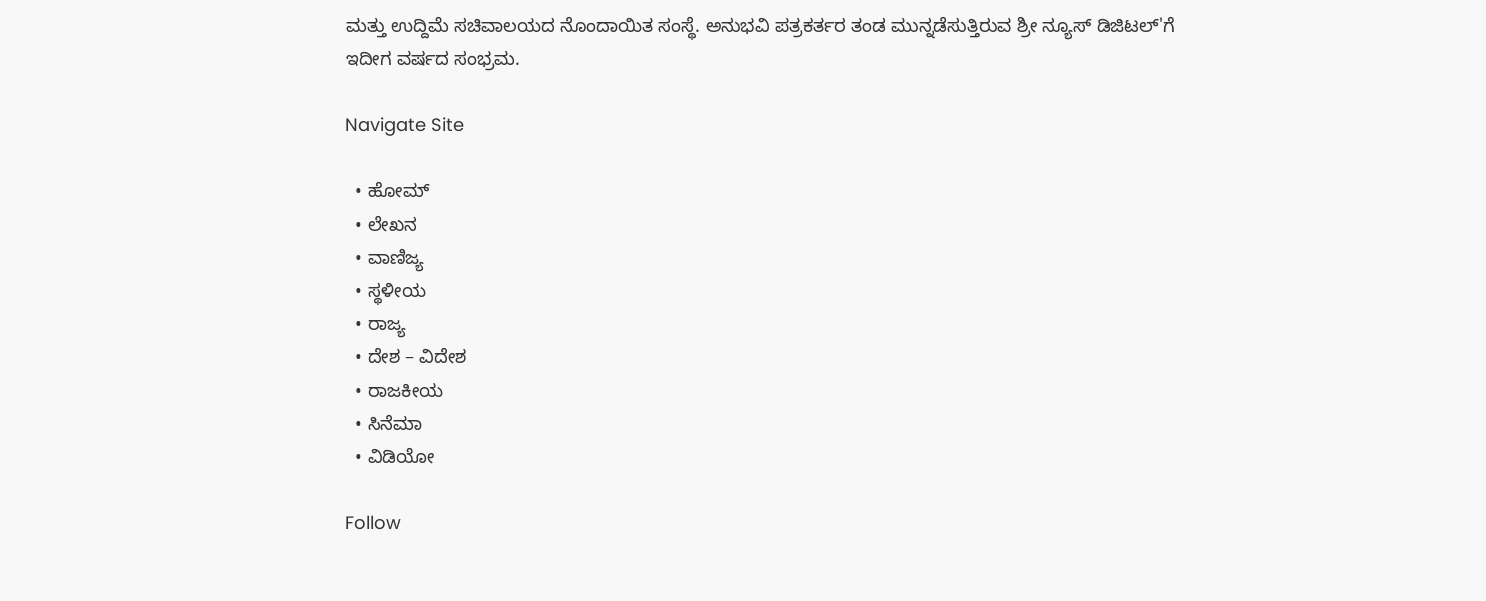ಮತ್ತು ಉದ್ದಿಮೆ ಸಚಿವಾಲಯದ ನೊಂದಾಯಿತ ಸಂಸ್ಥೆ. ಅನುಭವಿ ಪತ್ರಕರ್ತರ ತಂಡ ಮುನ್ನಡೆಸುತ್ತಿರುವ ಶ್ರೀ ನ್ಯೂಸ್ ಡಿಜಿಟಲ್'ಗೆ ಇದೀಗ ವರ್ಷದ ಸಂಭ್ರಮ.

Navigate Site

  • ಹೋಮ್
  • ಲೇಖನ
  • ವಾಣಿಜ್ಯ
  • ಸ್ಥಳೀಯ
  • ರಾಜ್ಯ
  • ದೇಶ – ವಿದೇಶ
  • ರಾಜಕೀಯ
  • ಸಿನೆಮಾ
  • ವಿಡಿಯೋ

Follow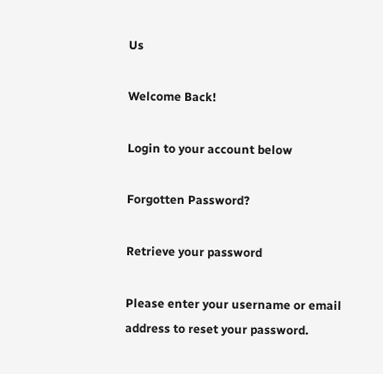Us

Welcome Back!

Login to your account below

Forgotten Password?

Retrieve your password

Please enter your username or email address to reset your password.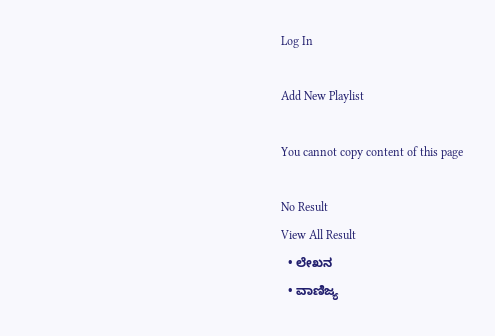Log In

Add New Playlist

You cannot copy content of this page

No Result
View All Result
  • ಲೇಖನ
  • ವಾಣಿಜ್ಯ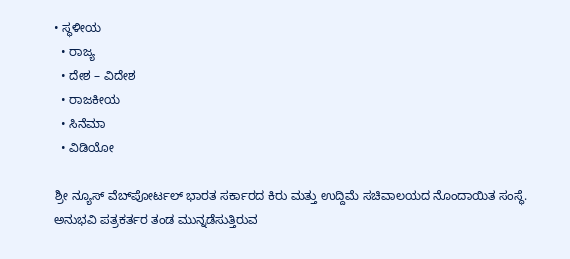• ಸ್ಥಳೀಯ
  • ರಾಜ್ಯ
  • ದೇಶ – ವಿದೇಶ
  • ರಾಜಕೀಯ
  • ಸಿನೆಮಾ
  • ವಿಡಿಯೋ

ಶ್ರೀ ನ್ಯೂಸ್ ವೆಬ್‌ಪೋರ್ಟಲ್ ಭಾರತ ಸರ್ಕಾರದ ಕಿರು ಮತ್ತು ಉದ್ದಿಮೆ ಸಚಿವಾಲಯದ ನೊಂದಾಯಿತ ಸಂಸ್ಥೆ. ಅನುಭವಿ ಪತ್ರಕರ್ತರ ತಂಡ ಮುನ್ನಡೆಸುತ್ತಿರುವ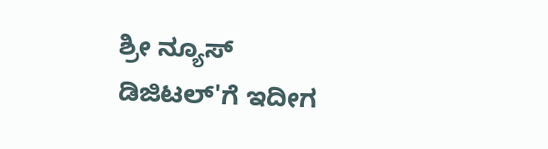ಶ್ರೀ ನ್ಯೂಸ್ ಡಿಜಿಟಲ್'ಗೆ ಇದೀಗ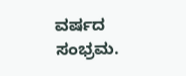ವರ್ಷದ ಸಂಭ್ರಮ.